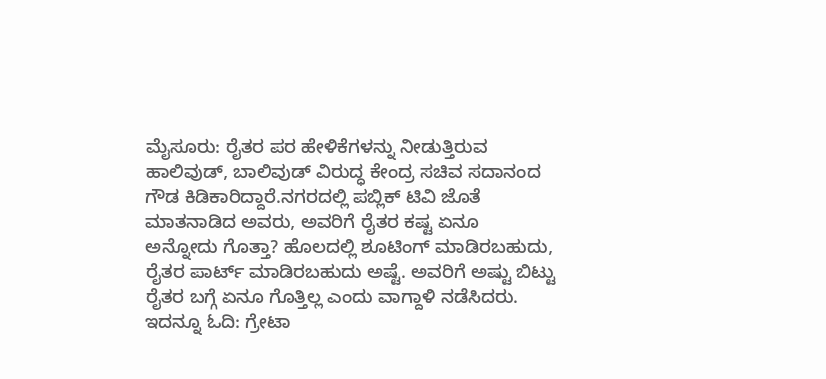ಮೈಸೂರು: ರೈತರ ಪರ ಹೇಳಿಕೆಗಳನ್ನು ನೀಡುತ್ತಿರುವ ಹಾಲಿವುಡ್, ಬಾಲಿವುಡ್ ವಿರುದ್ಧ ಕೇಂದ್ರ ಸಚಿವ ಸದಾನಂದ ಗೌಡ ಕಿಡಿಕಾರಿದ್ದಾರೆ.ನಗರದಲ್ಲಿ ಪಬ್ಲಿಕ್ ಟಿವಿ ಜೊತೆ ಮಾತನಾಡಿದ ಅವರು, ಅವರಿಗೆ ರೈತರ ಕಷ್ಟ ಏನೂ ಅನ್ನೋದು ಗೊತ್ತಾ? ಹೊಲದಲ್ಲಿ ಶೂಟಿಂಗ್ ಮಾಡಿರಬಹುದು, ರೈತರ ಪಾರ್ಟ್ ಮಾಡಿರಬಹುದು ಅಷ್ಟೆ. ಅವರಿಗೆ ಅಷ್ಟು ಬಿಟ್ಟು ರೈತರ ಬಗ್ಗೆ ಏನೂ ಗೊತ್ತಿಲ್ಲ ಎಂದು ವಾಗ್ದಾಳಿ ನಡೆಸಿದರು. ಇದನ್ನೂ ಓದಿ: ಗ್ರೇಟಾ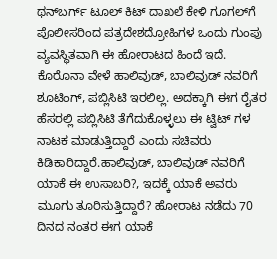ಥನ್‌ಬರ್ಗ್‌ ಟೂಲ್‌ ಕಿಟ್‌ ದಾಖಲೆ ಕೇಳಿ ಗೂಗಲ್‌ಗೆ ಪೊಲೀಸರಿಂದ ಪತ್ರದೇಶದ್ರೋಹಿಗಳ ಒಂದು ಗುಂಪು ವ್ಯವಸ್ಥಿತವಾಗಿ ಈ ಹೋರಾಟದ ಹಿಂದೆ ಇದೆ. ಕೊರೊನಾ ವೇಳೆ ಹಾಲಿವುಡ್, ಬಾಲಿವುಡ್ ನವರಿಗೆ ಶೂಟಿಂಗ್, ಪಬ್ಲಿಸಿಟಿ ಇರಲಿಲ್ಲ. ಅದಕ್ಕಾಗಿ ಈಗ ರೈತರ ಹೆಸರಲ್ಲಿ ಪಬ್ಲಿಸಿಟಿ ತೆಗೆದುಕೊಳ್ಳಲು ಈ ಟ್ವಿಟ್ ಗಳ ನಾಟಕ ಮಾಡುತ್ತಿದ್ದಾರೆ ಎಂದು ಸಚಿವರು ಕಿಡಿಕಾರಿದ್ದಾರೆ.ಹಾಲಿವುಡ್, ಬಾಲಿವುಡ್ ನವರಿಗೆ ಯಾಕೆ ಈ ಉಸಾಬರಿ?, ಇದಕ್ಕೆ ಯಾಕೆ ಅವರು ಮೂಗು ತೂರಿಸುತ್ತಿದ್ದಾರೆ? ಹೋರಾಟ ನಡೆದು 70 ದಿನದ ನಂತರ ಈಗ ಯಾಕೆ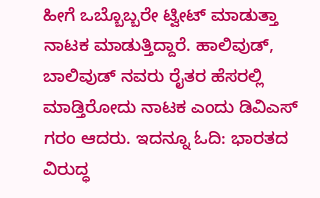ಹೀಗೆ ಒಬ್ಬೊಬ್ಬರೇ ಟ್ವೀಟ್ ಮಾಡುತ್ತಾ ನಾಟಕ ಮಾಡುತ್ತಿದ್ದಾರೆ. ಹಾಲಿವುಡ್, ಬಾಲಿವುಡ್ ನವರು ರೈತರ ಹೆಸರಲ್ಲಿ ಮಾಡ್ತಿರೋದು ನಾಟಕ ಎಂದು ಡಿವಿಎಸ್ ಗರಂ ಆದರು. ಇದನ್ನೂ ಓದಿ: ಭಾರತದ ವಿರುದ್ಧ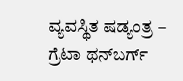ವ್ಯವಸ್ಥಿತ ಷಡ್ಯಂತ್ರ – ಗ್ರೆಟಾ ಥನ್‍ಬರ್ಗ್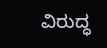ವಿರುದ್ಧ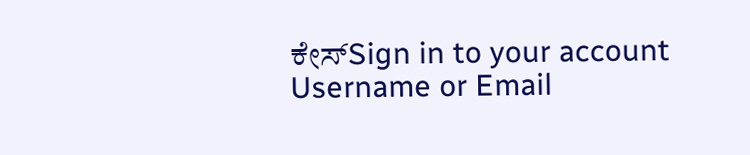ಕೇಸ್Sign in to your account
Username or Email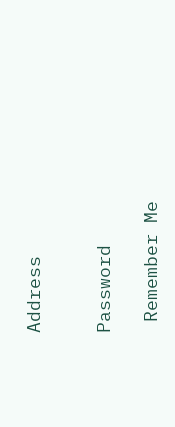Address


Password

 Remember Me